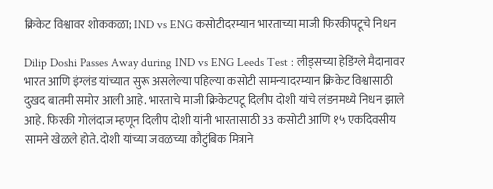क्रिकेट विश्वावर शोककळा; IND vs ENG कसोटीदरम्यान भारताच्या माजी फिरकीपटूचे निधन

Dilip Doshi Passes Away during IND vs ENG Leeds Test : लीड्सच्या हेडिंग्ले मैदानावर भारत आणि इंग्लंड यांच्यात सुरू असलेल्या पहिल्या कसोटी सामन्यादरम्यान क्रिकेट विश्वासाठी दुखद बातमी समोर आली आहे. भारताचे माजी क्रिकेटपटू दिलीप दोशी यांचे लंडनमध्ये निधन झाले आहे. फिरकी गोलंदाज म्हणून दिलीप दोशी यांनी भारतासाठी 33 कसोटी आणि १५ एकदिवसीय सामने खेळले होते. दोशी यांच्या जवळच्या कौटुंबिक मित्राने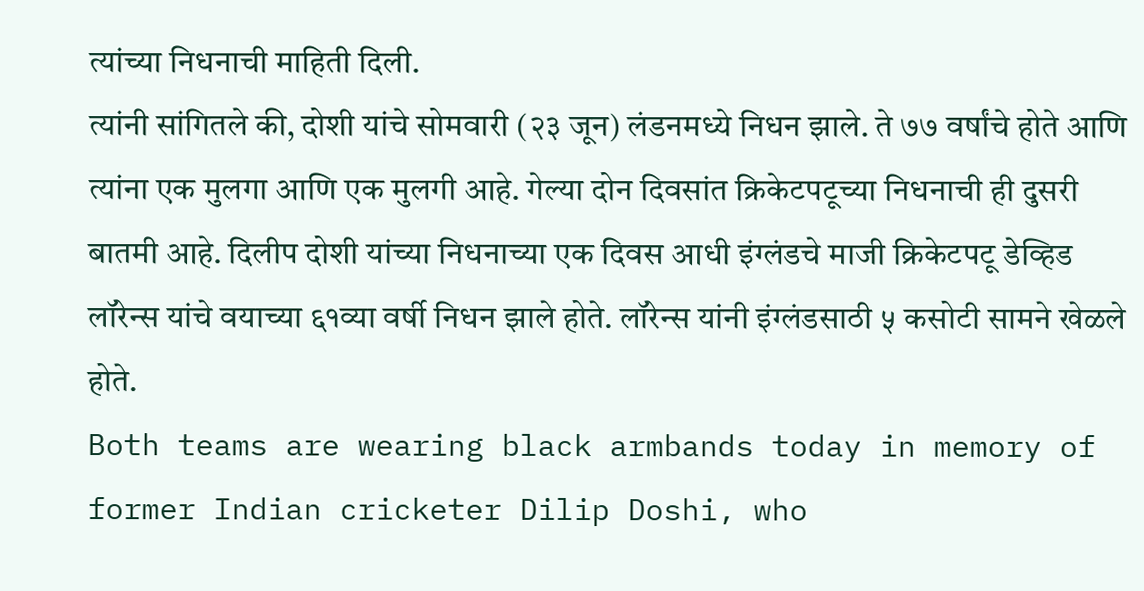त्यांच्या निधनाची माहिती दिली.
त्यांनी सांगितले की, दोशी यांचे सोमवारी (२३ जून) लंडनमध्ये निधन झाले. ते ७७ वर्षांचे होते आणि त्यांना एक मुलगा आणि एक मुलगी आहे. गेल्या दोन दिवसांत क्रिकेटपटूच्या निधनाची ही दुसरी बातमी आहे. दिलीप दोशी यांच्या निधनाच्या एक दिवस आधी इंग्लंडचे माजी क्रिकेटपटू डेव्हिड लॉरेन्स यांचे वयाच्या ६१व्या वर्षी निधन झाले होते. लॉरेन्स यांनी इंग्लंडसाठी ५ कसोटी सामने खेळले होते.
Both teams are wearing black armbands today in memory of former Indian cricketer Dilip Doshi, who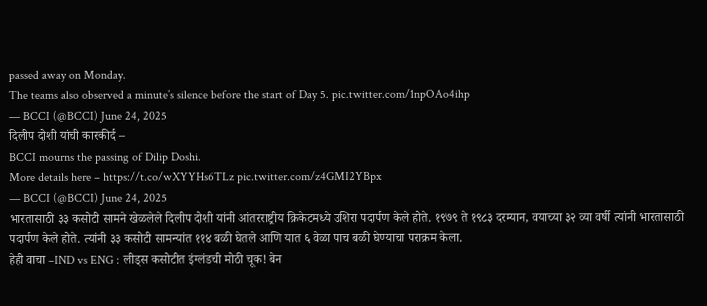passed away on Monday.
The teams also observed a minute’s silence before the start of Day 5. pic.twitter.com/1npOAo4ihp
— BCCI (@BCCI) June 24, 2025
दिलीप दोशी यांची कारकीर्द –
BCCI mourns the passing of Dilip Doshi.
More details here – https://t.co/wXYYHs6TLz pic.twitter.com/z4GMI2YBpx
— BCCI (@BCCI) June 24, 2025
भारतासाठी ३३ कसोटी सामने खेळलेले दिलीप दोशी यांनी आंतरराष्ट्रीय क्रिकेटमध्ये उशिरा पदार्पण केले होते. १९७९ ते १९८३ दरम्यान, वयाच्या ३२ व्या वर्षी त्यांनी भारतासाठी पदार्पण केले होते. त्यांनी ३३ कसोटी सामन्यांत ११४ बळी घेतले आणि यात ६ वेळा पाच बळी घेण्याचा पराक्रम केला.
हेही वाचा –IND vs ENG : लीड्स कसोटीत इंग्लंडची मोठी चूक! बेन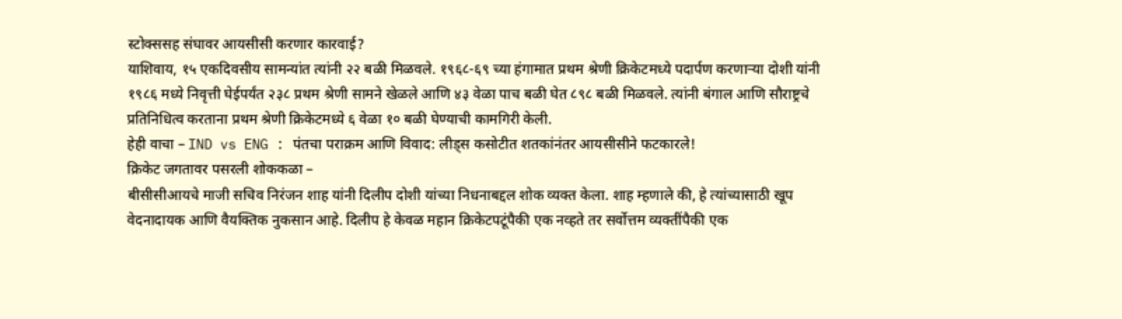स्टोक्ससह संघावर आयसीसी करणार कारवाई?
याशिवाय, १५ एकदिवसीय सामन्यांत त्यांनी २२ बळी मिळवले. १९६८-६९ च्या हंगामात प्रथम श्रेणी क्रिकेटमध्ये पदार्पण करणाऱ्या दोशी यांनी १९८६ मध्ये निवृत्ती घेईपर्यंत २३८ प्रथम श्रेणी सामने खेळले आणि ४३ वेळा पाच बळी घेत ८९८ बळी मिळवले. त्यांनी बंगाल आणि सौराष्ट्रचे प्रतिनिधित्व करताना प्रथम श्रेणी क्रिकेटमध्ये ६ वेळा १० बळी घेण्याची कामगिरी केली.
हेही वाचा – IND vs ENG : पंतचा पराक्रम आणि विवाद: लीड्स कसोटीत शतकांनंतर आयसीसीने फटकारले!
क्रिकेट जगतावर पसरली शोककळा –
बीसीसीआयचे माजी सचिव निरंजन शाह यांनी दिलीप दोशी यांच्या निधनाबद्दल शोक व्यक्त केला. शाह म्हणाले की, हे त्यांच्यासाठी खूप वेदनादायक आणि वैयक्तिक नुकसान आहे. दिलीप हे केवळ महान क्रिकेटपटूंपैकी एक नव्हते तर सर्वोत्तम व्यक्तींपैकी एक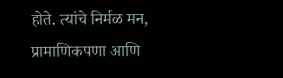होते. त्यांचे निर्मळ मन, प्रामाणिकपणा आणि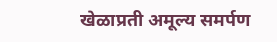खेळाप्रती अमूल्य समर्पण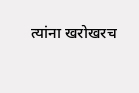त्यांना खरोखरच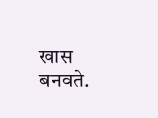खास बनवते.